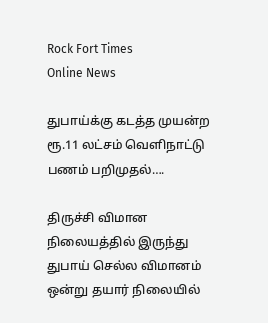Rock Fort Times
Online News

துபாய்க்கு கடத்த முயன்ற ரூ.11 லட்சம் வெளிநாட்டு பணம் பறிமுதல்….

திருச்சி விமான நிலையத்தில் இருந்து துபாய் செல்ல விமானம் ஒன்று தயார் நிலையில்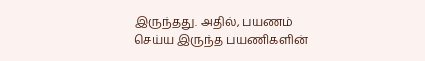இருந்தது. அதில், பயணம் செய்ய இருந்த பயணிகளின்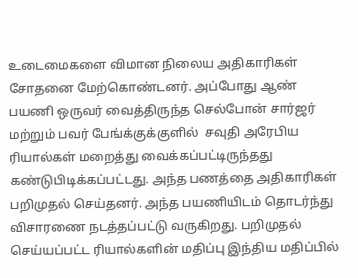உடைமைகளை விமான நிலைய அதிகாரிகள் சோதனை மேற்கொண்டனர். அப்போது ஆண் பயணி ஒருவர் வைத்திருந்த செல்போன் சார்ஜர் மற்றும் பவர் பேங்க்குக்குளில்  சவுதி அரேபிய ரியால்கள் மறைத்து வைக்கப்பட்டிருந்தது கண்டுபிடிக்கப்பட்டது. அந்த பணத்தை அதிகாரிகள் பறிமுதல் செய்தனர். அந்த பயணியிடம் தொடர்ந்து விசாரணை நடத்தப்பட்டு வருகிறது. பறிமுதல் செய்யப்பட்ட ரியால்களின் மதிப்பு இந்திய மதிப்பில்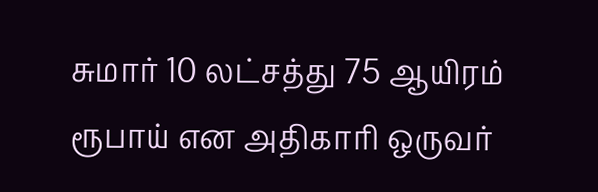சுமார் 10 லட்சத்து 75 ஆயிரம் ரூபாய் என அதிகாரி ஒருவர்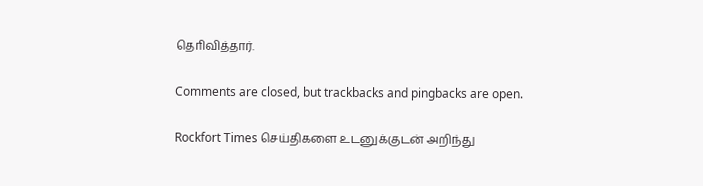தொிவித்தார்.

Comments are closed, but trackbacks and pingbacks are open.

Rockfort Times செய்திகளை உடனுக்குடன் அறிந்து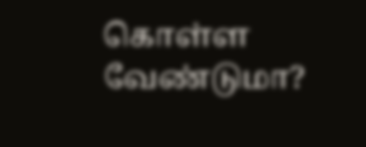கொள்ள வேண்டுமா?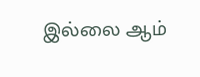இல்லை ஆம்